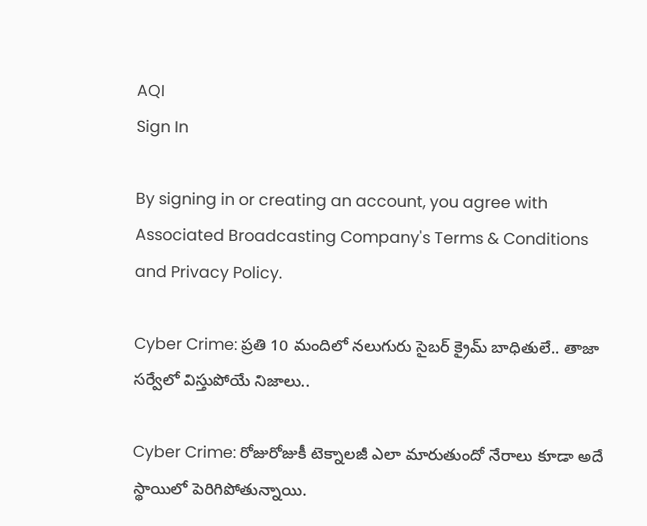AQI
Sign In

By signing in or creating an account, you agree with Associated Broadcasting Company's Terms & Conditions and Privacy Policy.

Cyber Crime: ప్రతి 10 మందిలో నలుగురు సైబర్‌ క్రైమ్‌ బాధితులే.. తాజా సర్వేలో విస్తుపోయే నిజాలు..

Cyber Crime: రోజురోజుకీ టెక్నాలజీ ఎలా మారుతుందో నేరాలు కూడా అదే స్థాయిలో పెరిగిపోతున్నాయి.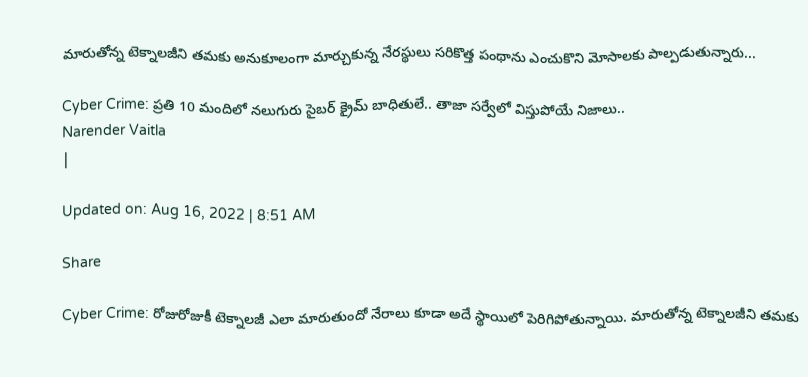మారుతోన్న టెక్నాలజీని తమకు అనుకూలంగా మార్చుకున్న నేరస్థులు సరికొత్త పంథాను ఎంచుకొని మోసాలకు పాల్పడుతున్నారు...

Cyber Crime: ప్రతి 10 మందిలో నలుగురు సైబర్‌ క్రైమ్‌ బాధితులే.. తాజా సర్వేలో విస్తుపోయే నిజాలు..
Narender Vaitla
|

Updated on: Aug 16, 2022 | 8:51 AM

Share

Cyber Crime: రోజురోజుకీ టెక్నాలజీ ఎలా మారుతుందో నేరాలు కూడా అదే స్థాయిలో పెరిగిపోతున్నాయి. మారుతోన్న టెక్నాలజీని తమకు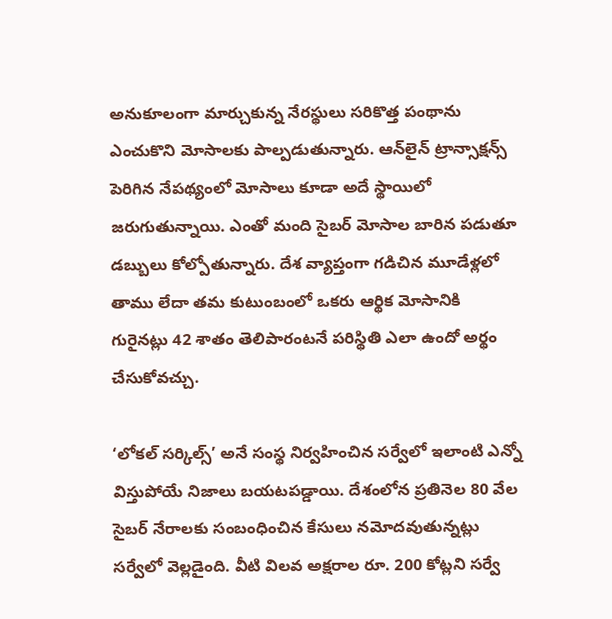అనుకూలంగా మార్చుకున్న నేరస్థులు సరికొత్త పంథాను ఎంచుకొని మోసాలకు పాల్పడుతున్నారు. ఆన్‌లైన్‌ ట్రాన్సాక్షన్స్‌ పెరిగిన నేపథ్యంలో మోసాలు కూడా అదే స్థాయిలో జరుగుతున్నాయి. ఎంతో మంది సైబర్‌ మోసాల బారిన పడుతూ డబ్బులు కోల్పోతున్నారు. దేశ వ్యాప్తంగా గడిచిన మూడేళ్లలో తాము లేదా తమ కుటుంబంలో ఒకరు ఆర్థిక మోసానికి గురైనట్లు 42 శాతం తెలిపారంటనే పరిస్థితి ఎలా ఉందో అర్థం చేసుకోవచ్చు.

‘లోకల్‌ సర్కిల్స్’ అనే సంస్థ నిర్వహించిన సర్వేలో ఇలాంటి ఎన్నో విస్తుపోయే నిజాలు బయటపడ్డాయి. దేశంలోన ప్రతినెల 80 వేల సైబర్‌ నేరాలకు సంబంధించిన కేసులు నమోదవుతున్నట్లు సర్వేలో వెల్లడైంది. వీటి విలవ అక్షరాల రూ. 200 కోట్లని సర్వే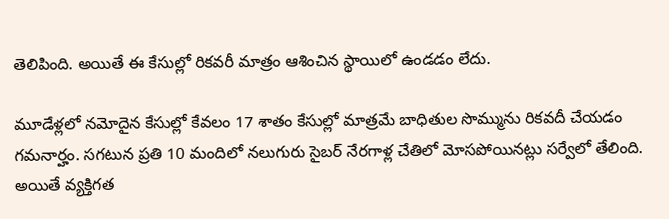తెలిపింది. అయితే ఈ కేసుల్లో రికవరీ మాత్రం ఆశించిన స్థాయిలో ఉండడం లేదు.

మూడేళ్లలో నమోదైన కేసుల్లో కేవలం 17 శాతం కేసుల్లో మాత్రమే బాధితుల సొమ్మును రికవదీ చేయడం గమనార్హం. సగటున ప్రతి 10 మందిలో నలుగురు సైబర్‌ నేరగాళ్ల చేతిలో మోసపోయినట్లు సర్వేలో తేలింది. అయితే వ్యక్తిగత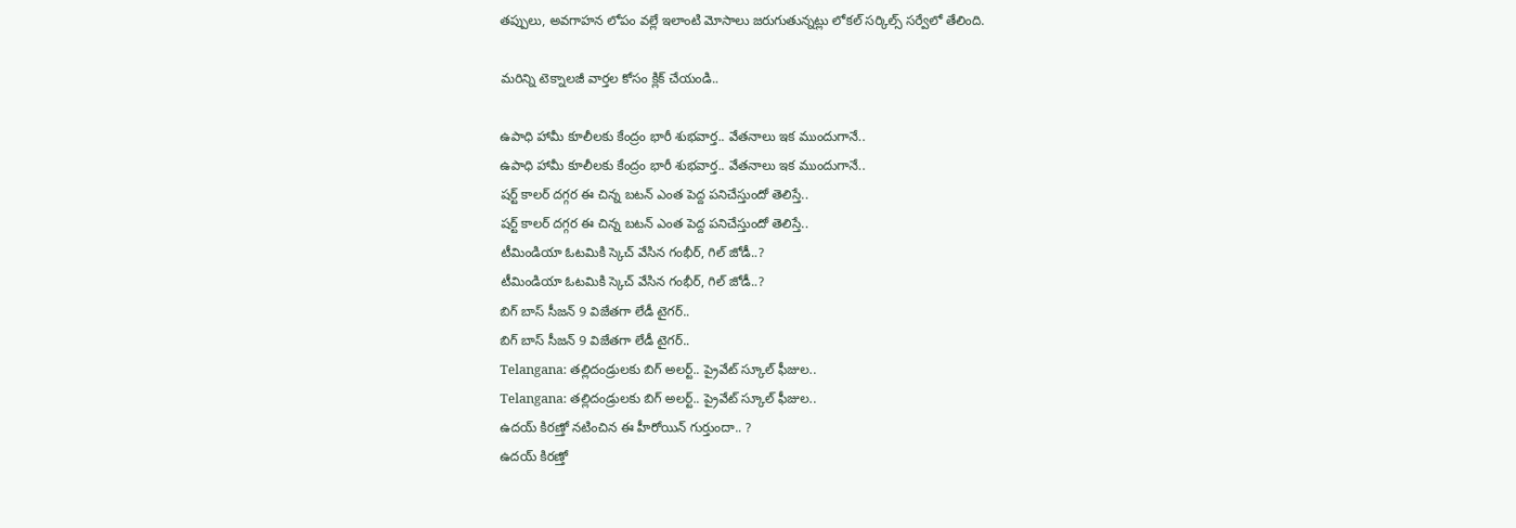తప్పులు, అవగాహన లోపం వల్లే ఇలాంటి మోసాలు జరుగుతున్నట్లు లోకల్‌ సర్కిల్స్‌ సర్వేలో తేలింది.

మరిన్ని టెక్నాలజీ వార్తల కోసం క్లిక్ చేయండి..

ఉపాధి హామీ కూలీలకు కేంద్రం భారీ శుభవార్త.. వేతనాలు ఇక ముందుగానే..
ఉపాధి హామీ కూలీలకు కేంద్రం భారీ శుభవార్త.. వేతనాలు ఇక ముందుగానే..
షర్ట్ కాలర్ దగ్గర ఈ చిన్న బటన్ ఎంత పెద్ద పనిచేస్తుందో తెలిస్తే..
షర్ట్ కాలర్ దగ్గర ఈ చిన్న బటన్ ఎంత పెద్ద పనిచేస్తుందో తెలిస్తే..
టీమిండియా ఓటమికి స్కెచ్ వేసిన గంభీర్, గిల్ జోడీ..?
టీమిండియా ఓటమికి స్కెచ్ వేసిన గంభీర్, గిల్ జోడీ..?
బిగ్ బాస్ సీజన్ 9 విజేతగా లేడీ టైగర్..
బిగ్ బాస్ సీజన్ 9 విజేతగా లేడీ టైగర్..
Telangana: తల్లిదండ్రులకు బిగ్ అలర్ట్.. ప్రైవేట్ స్కూల్ ఫీజుల..
Telangana: తల్లిదండ్రులకు బిగ్ అలర్ట్.. ప్రైవేట్ స్కూల్ ఫీజుల..
ఉదయ్ కిరణ్తో నటించిన ఈ హీరోయిన్ గుర్తుందా.. ?
ఉదయ్ కిరణ్తో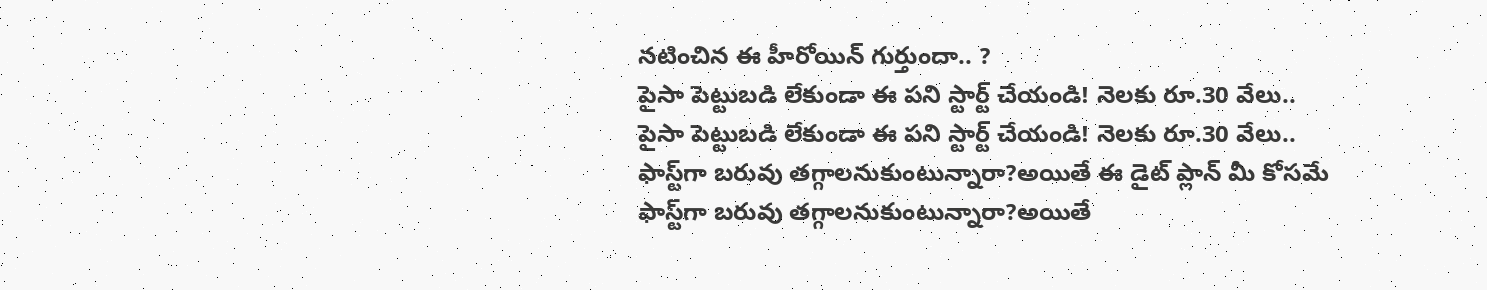నటించిన ఈ హీరోయిన్ గుర్తుందా.. ?
పైసా పెట్టుబడి లేకుండా ఈ పని స్టార్ట్‌ చేయండి! నెలకు రూ.30 వేలు..
పైసా పెట్టుబడి లేకుండా ఈ పని స్టార్ట్‌ చేయండి! నెలకు రూ.30 వేలు..
ఫాస్ట్‌గా బరువు తగ్గాలనుకుంటున్నారా?అయితే ఈ డైట్ ప్లాన్ మీ కోసమే
ఫాస్ట్‌గా బరువు తగ్గాలనుకుంటున్నారా?అయితే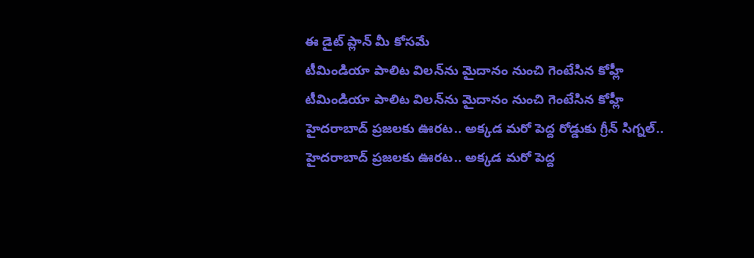ఈ డైట్ ప్లాన్ మీ కోసమే
టీమిండియా పాలిట విలన్‌ను మైదానం నుంచి గెంటేసిన కోహ్లీ
టీమిండియా పాలిట విలన్‌ను మైదానం నుంచి గెంటేసిన కోహ్లీ
హైదరాబాద్ ప్రజలకు ఊరట.. అక్కడ మరో పెద్ద రోడ్డుకు గ్రీన్ సిగ్నల్..
హైదరాబాద్ ప్రజలకు ఊరట.. అక్కడ మరో పెద్ద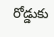రోడ్డుకు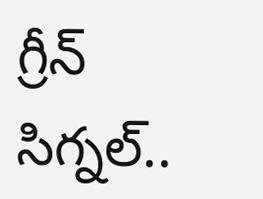గ్రీన్ సిగ్నల్..